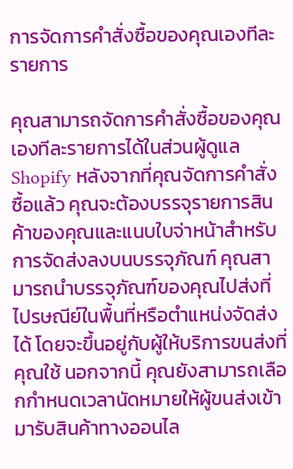การจัดการคำสั่งซื้อของคุณเองทีละรายการ

คุณสามารถจัดการคำสั่งซื้อของคุณเองทีละรายการได้ในส่วนผู้ดูแล Shopify หลังจากที่คุณจัดการคำสั่งซื้อแล้ว คุณจะต้องบรรจุรายการสินค้าของคุณและแนบใบจ่าหน้าสำหรับการจัดส่งลงบนบรรจุภัณฑ์ คุณสามารถนำบรรจุภัณฑ์ของคุณไปส่งที่ไปรษณีย์ในพื้นที่หรือตำแหน่งจัดส่งได้ โดยจะขึ้นอยู่กับผู้ให้บริการขนส่งที่คุณใช้ นอกจากนี้ คุณยังสามารถเลือกกำหนดเวลานัดหมายให้ผู้ขนส่งเข้ามารับสินค้าทางออนไล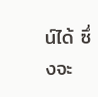น์ได้ ซึ่งจะ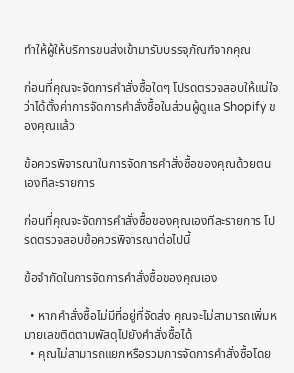ทำให้ผู้ให้บริการขนส่งเข้ามารับบรรจุภัณฑ์จากคุณ

ก่อนที่คุณจะจัดการคำสั่งซื้อใดๆ โปรดตรวจสอบให้แน่ใจว่าได้ตั้งค่าการจัดการคำสั่งซื้อในส่วนผู้ดูแล Shopify ของคุณแล้ว

ข้อควรพิจารณาในการจัดการคำสั่งซื้อของคุณด้วยตนเองทีละรายการ

ก่อนที่คุณจะจัดการคำสั่งซื้อของคุณเองทีละรายการ โปรดตรวจสอบข้อควรพิจารณาต่อไปนี้

ข้อจำกัดในการจัดการคำสั่งซื้อของคุณเอง

  • หากคำสั่งซื้อไม่มีที่อยู่ที่จัดส่ง คุณจะไม่สามารถเพิ่มหมายเลขติดตามพัสดุไปยังคำสั่งซื้อได้
  • คุณไม่สามารถแยกหรือรวมการจัดการคำสั่งซื้อโดย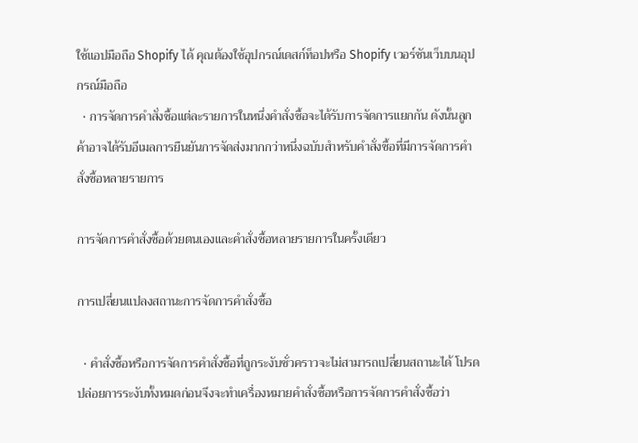ใช้แอปมือถือ Shopify ได้ คุณต้องใช้อุปกรณ์เดสก์ท็อปหรือ Shopify เวอร์ชันเว็บบนอุปกรณ์มือถือ
  • การจัดการคำสั่งซื้อแต่ละรายการในหนึ่งคำสั่งซื้อจะได้รับการจัดการแยกกัน ดังนั้นลูกค้าอาจได้รับอีเมลการยืนยันการจัดส่งมากกว่าหนึ่งฉบับสำหรับคำสั่งซื้อที่มีการจัดการคำสั่งซื้อหลายรายการ

การจัดการคำสั่งซื้อด้วยตนเองและคำสั่งซื้อหลายรายการในครั้งเดียว

การเปลี่ยนแปลงสถานะการจัดการคำสั่งซื้อ

  • คำสั่งซื้อหรือการจัดการคำสั่งซื้อที่ถูกระงับชั่วคราวจะไม่สามารถเปลี่ยนสถานะได้ โปรดปล่อยการระงับทั้งหมดก่อนจึงจะทำเครื่องหมายคำสั่งซื้อหรือการจัดการคำสั่งซื้อว่า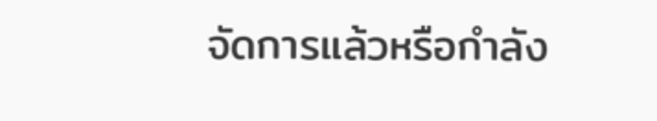จัดการแล้วหรือกำลัง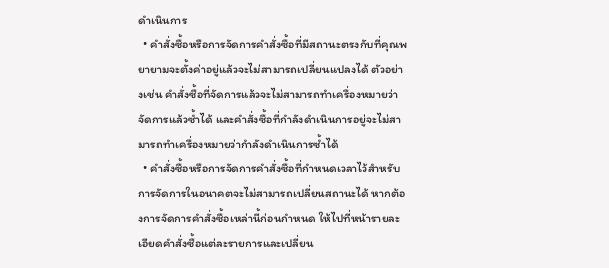ดำเนินการ
  • คำสั่งซื้อหรือการจัดการคำสั่งซื้อที่มีสถานะตรงกับที่คุณพยายามจะตั้งค่าอยู่แล้วจะไม่สามารถเปลี่ยนแปลงได้ ตัวอย่างเช่น คำสั่งซื้อที่จัดการแล้วจะไม่สามารถทำเครื่องหมายว่าจัดการแล้วซ้ำได้ และคำสั่งซื้อที่กำลังดำเนินการอยู่จะไม่สามารถทำเครื่องหมายว่ากำลังดำเนินการซ้ำได้
  • คำสั่งซื้อหรือการจัดการคำสั่งซื้อที่กำหนดเวลาไว้สำหรับการจัดการในอนาคตจะไม่สามารถเปลี่ยนสถานะได้ หากต้องการจัดการคำสั่งซื้อเหล่านี้ก่อนกำหนด ให้ไปที่หน้ารายละเอียดคำสั่งซื้อแต่ละรายการและเปลี่ยน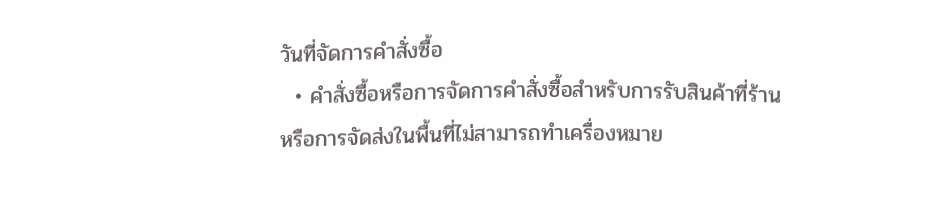วันที่จัดการคำสั่งซื้อ
  • คำสั่งซื้อหรือการจัดการคำสั่งซื้อสำหรับการรับสินค้าที่ร้านหรือการจัดส่งในพื้นที่ไม่สามารถทำเครื่องหมาย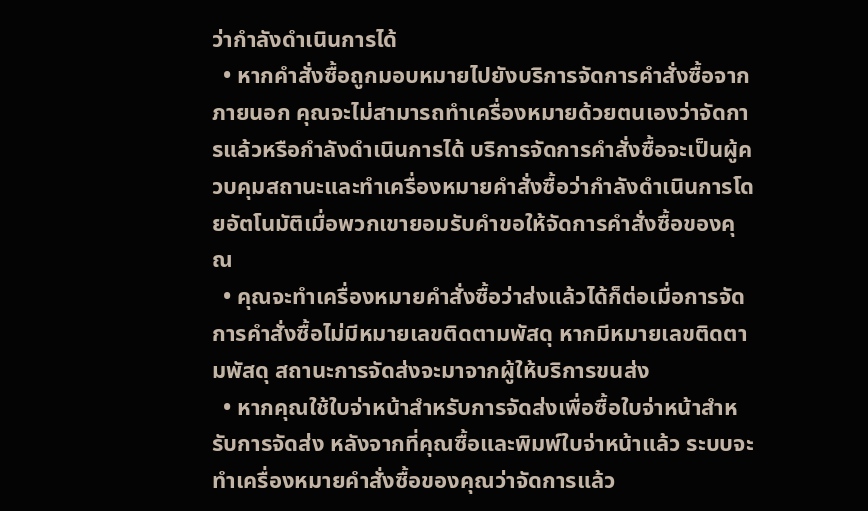ว่ากำลังดำเนินการได้
  • หากคำสั่งซื้อถูกมอบหมายไปยังบริการจัดการคำสั่งซื้อจากภายนอก คุณจะไม่สามารถทำเครื่องหมายด้วยตนเองว่าจัดการแล้วหรือกำลังดำเนินการได้ บริการจัดการคำสั่งซื้อจะเป็นผู้ควบคุมสถานะและทำเครื่องหมายคำสั่งซื้อว่ากำลังดำเนินการโดยอัตโนมัติเมื่อพวกเขายอมรับคำขอให้จัดการคำสั่งซื้อของคุณ
  • คุณจะทำเครื่องหมายคำสั่งซื้อว่าส่งแล้วได้ก็ต่อเมื่อการจัดการคำสั่งซื้อไม่มีหมายเลขติดตามพัสดุ หากมีหมายเลขติดตามพัสดุ สถานะการจัดส่งจะมาจากผู้ให้บริการขนส่ง
  • หากคุณใช้ใบจ่าหน้าสำหรับการจัดส่งเพื่อซื้อใบจ่าหน้าสำหรับการจัดส่ง หลังจากที่คุณซื้อและพิมพ์ใบจ่าหน้าแล้ว ระบบจะทำเครื่องหมายคำสั่งซื้อของคุณว่าจัดการแล้ว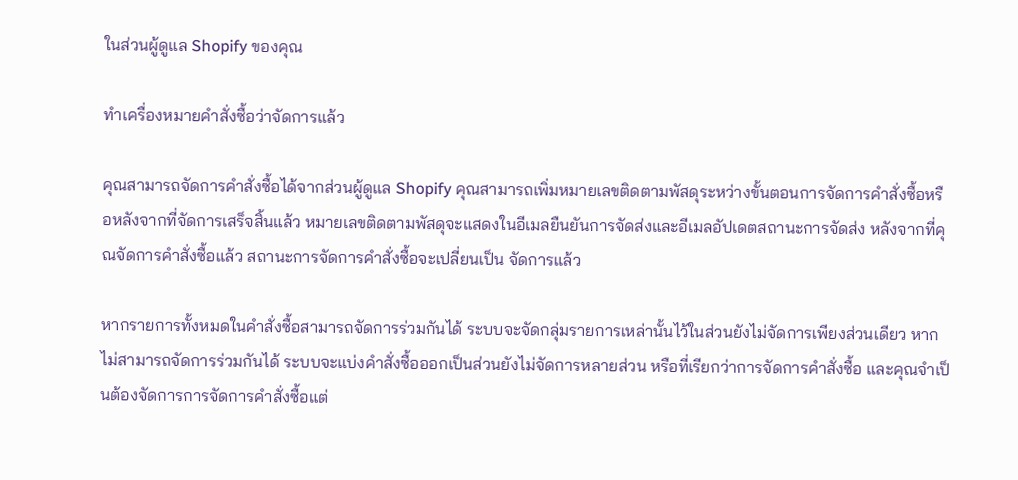ในส่วนผู้ดูแล Shopify ของคุณ

ทำเครื่องหมายคำสั่งซื้อว่าจัดการแล้ว

คุณสามารถจัดการคำสั่งซื้อได้จากส่วนผู้ดูแล Shopify คุณสามารถเพิ่มหมายเลขติดตามพัสดุระหว่างขั้นตอนการจัดการคำสั่งซื้อหรือหลังจากที่จัดการเสร็จสิ้นแล้ว หมายเลขติดตามพัสดุจะแสดงในอีเมลยืนยันการจัดส่งและอีเมลอัปเดตสถานะการจัดส่ง หลังจากที่คุณจัดการคำสั่งซื้อแล้ว สถานะการจัดการคำสั่งซื้อจะเปลี่ยนเป็น จัดการแล้ว

หากรายการทั้งหมดในคำสั่งซื้อสามารถจัดการร่วมกันได้ ระบบจะจัดกลุ่มรายการเหล่านั้นไว้ในส่วนยังไม่จัดการเพียงส่วนเดียว หากไม่สามารถจัดการร่วมกันได้ ระบบจะแบ่งคำสั่งซื้อออกเป็นส่วนยังไม่จัดการหลายส่วน หรือที่เรียกว่าการจัดการคำสั่งซื้อ และคุณจำเป็นต้องจัดการการจัดการคำสั่งซื้อแต่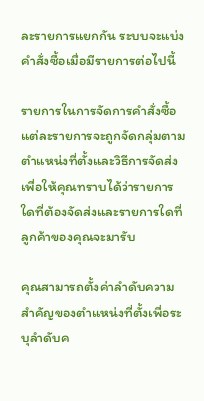ละรายการแยกกัน ระบบจะแบ่งคำสั่งซื้อเมื่อมีรายการต่อไปนี้

รายการในการจัดการคำสั่งซื้อแต่ละรายการจะถูกจัดกลุ่มตามตำแหน่งที่ตั้งและวิธีการจัดส่ง เพื่อให้คุณทราบได้ว่ารายการใดที่ต้องจัดส่งและรายการใดที่ลูกค้าของคุณจะมารับ

คุณสามารถตั้งค่าลำดับความสำคัญของตำแหน่งที่ตั้งเพื่อระบุลำดับค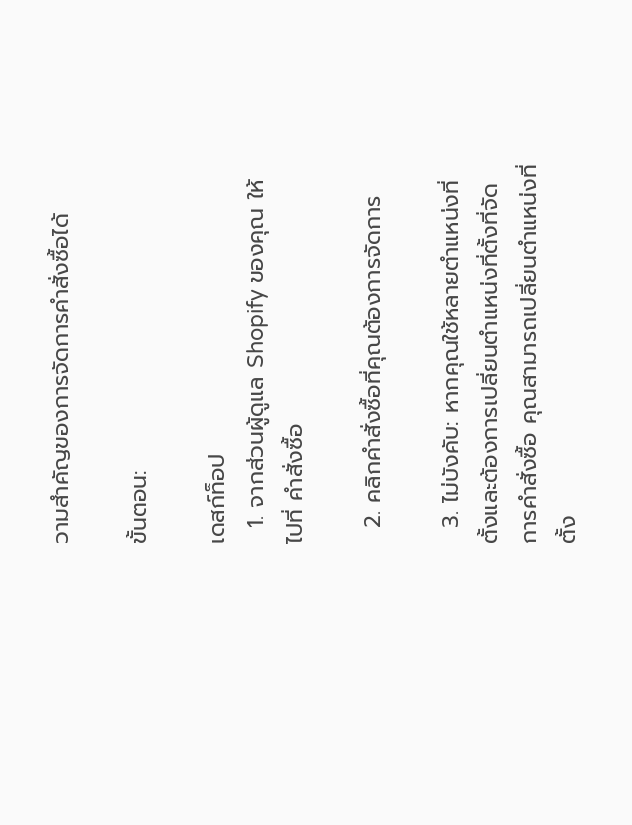วามสำคัญของการจัดการคำสั่งซื้อได้

ขั้นตอน:

เดสก์ท็อป
  1. จากส่วนผู้ดูแล Shopify ของคุณ ให้ไปที่ คำสั่งซื้อ

  2. คลิกคำสั่งซื้อที่คุณต้องการจัดการ

  3. ไม่บังคับ: หากคุณใช้หลายตำแหน่งที่ตั้งและต้องการเปลี่ยนตำแหน่งที่ตั้งที่จัดการคำสั่งซื้อ คุณสามารถเปลี่ยนตำแหน่งที่ตั้ง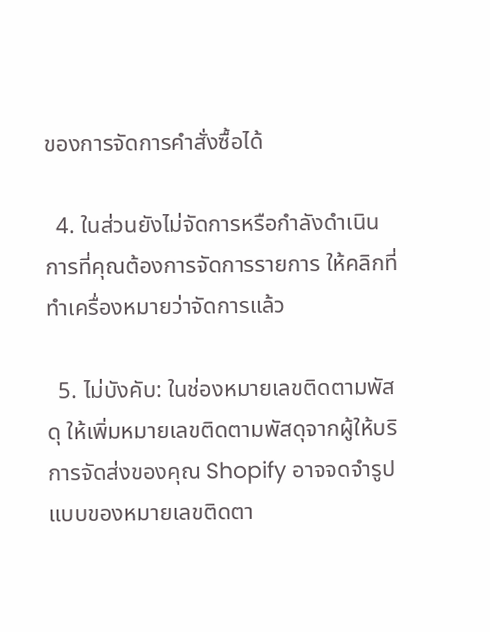ของการจัดการคำสั่งซื้อได้

  4. ในส่วนยังไม่จัดการหรือกำลังดำเนินการที่คุณต้องการจัดการรายการ ให้คลิกที่ทำเครื่องหมายว่าจัดการแล้ว

  5. ไม่บังคับ: ในช่องหมายเลขติดตามพัสดุ ให้เพิ่มหมายเลขติดตามพัสดุจากผู้ให้บริการจัดส่งของคุณ Shopify อาจจดจำรูปแบบของหมายเลขติดตา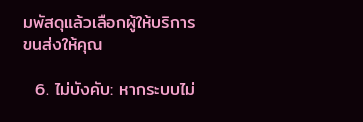มพัสดุแล้วเลือกผู้ให้บริการขนส่งให้คุณ

  6. ไม่บังคับ: หากระบบไม่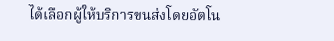ได้เลือกผู้ให้บริการขนส่งโดยอัตโน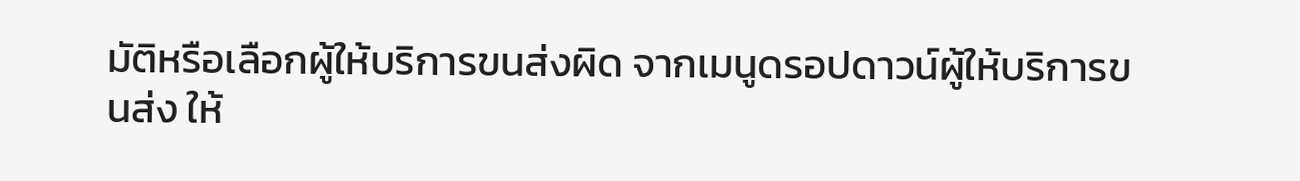มัติหรือเลือกผู้ให้บริการขนส่งผิด จากเมนูดรอปดาวน์ผู้ให้บริการขนส่ง ให้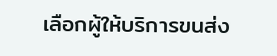เลือกผู้ให้บริการขนส่ง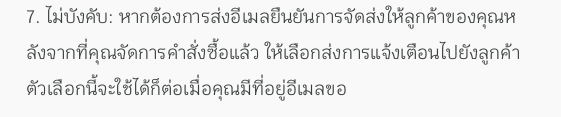7. ไม่บังคับ: หากต้องการส่งอีเมลยืนยันการจัดส่งให้ลูกค้าของคุณหลังจากที่คุณจัดการคำสั่งซื้อแล้ว ให้เลือกส่งการแจ้งเตือนไปยังลูกค้า ตัวเลือกนี้จะใช้ได้ก็ต่อเมื่อคุณมีที่อยู่อีเมลขอ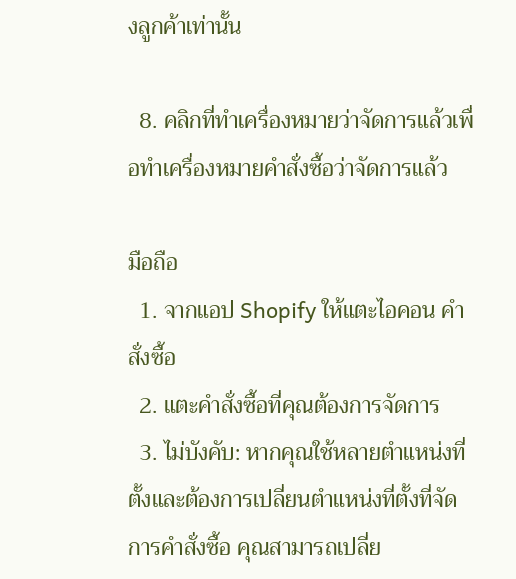งลูกค้าเท่านั้น

  8. คลิกที่ทำเครื่องหมายว่าจัดการแล้วเพื่อทำเครื่องหมายคำสั่งซื้อว่าจัดการแล้ว

มือถือ
  1. จากแอป Shopify ให้แตะไอคอน คำสั่งซื้อ
  2. แตะคำสั่งซื้อที่คุณต้องการจัดการ
  3. ไม่บังคับ: หากคุณใช้หลายตำแหน่งที่ตั้งและต้องการเปลี่ยนตำแหน่งที่ตั้งที่จัดการคำสั่งซื้อ คุณสามารถเปลี่ย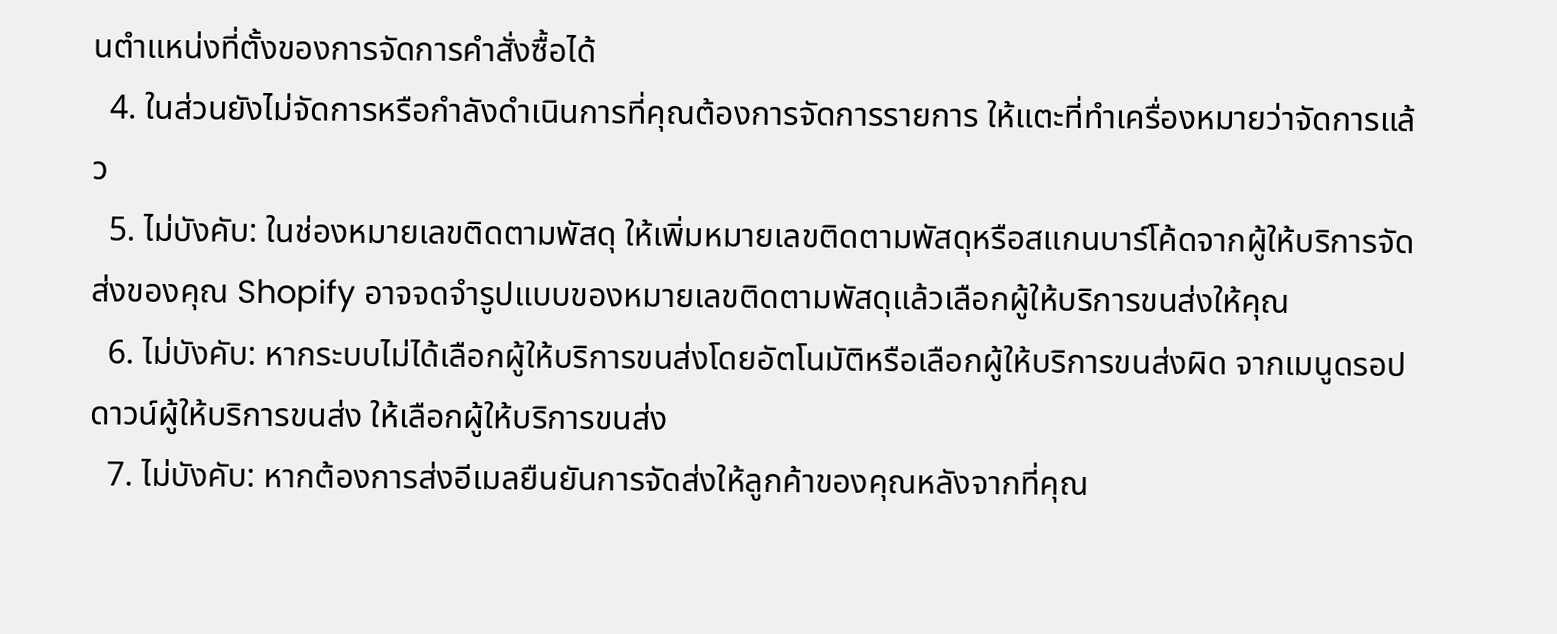นตำแหน่งที่ตั้งของการจัดการคำสั่งซื้อได้
  4. ในส่วนยังไม่จัดการหรือกำลังดำเนินการที่คุณต้องการจัดการรายการ ให้แตะที่ทำเครื่องหมายว่าจัดการแล้ว
  5. ไม่บังคับ: ในช่องหมายเลขติดตามพัสดุ ให้เพิ่มหมายเลขติดตามพัสดุหรือสแกนบาร์โค้ดจากผู้ให้บริการจัดส่งของคุณ Shopify อาจจดจำรูปแบบของหมายเลขติดตามพัสดุแล้วเลือกผู้ให้บริการขนส่งให้คุณ
  6. ไม่บังคับ: หากระบบไม่ได้เลือกผู้ให้บริการขนส่งโดยอัตโนมัติหรือเลือกผู้ให้บริการขนส่งผิด จากเมนูดรอปดาวน์ผู้ให้บริการขนส่ง ให้เลือกผู้ให้บริการขนส่ง
  7. ไม่บังคับ: หากต้องการส่งอีเมลยืนยันการจัดส่งให้ลูกค้าของคุณหลังจากที่คุณ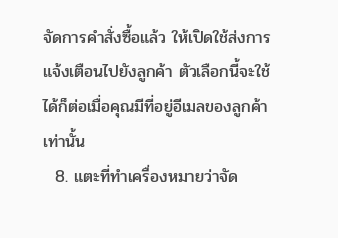จัดการคำสั่งซื้อแล้ว ให้เปิดใช้ส่งการแจ้งเตือนไปยังลูกค้า ตัวเลือกนี้จะใช้ได้ก็ต่อเมื่อคุณมีที่อยู่อีเมลของลูกค้าเท่านั้น
  8. แตะที่ทำเครื่องหมายว่าจัด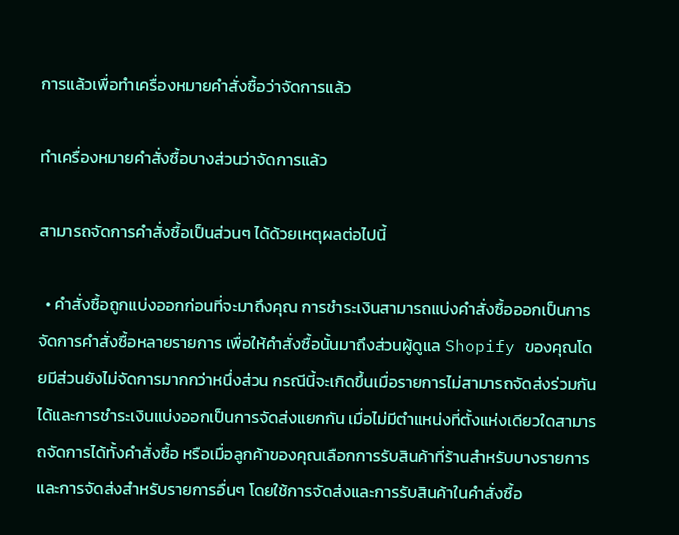การแล้วเพื่อทำเครื่องหมายคำสั่งซื้อว่าจัดการแล้ว

ทำเครื่องหมายคำสั่งซื้อบางส่วนว่าจัดการแล้ว

สามารถจัดการคำสั่งซื้อเป็นส่วนๆ ได้ด้วยเหตุผลต่อไปนี้

  • คำสั่งซื้อถูกแบ่งออกก่อนที่จะมาถึงคุณ การชำระเงินสามารถแบ่งคำสั่งซื้อออกเป็นการจัดการคำสั่งซื้อหลายรายการ เพื่อให้คำสั่งซื้อนั้นมาถึงส่วนผู้ดูแล Shopify ของคุณโดยมีส่วนยังไม่จัดการมากกว่าหนึ่งส่วน กรณีนี้จะเกิดขึ้นเมื่อรายการไม่สามารถจัดส่งร่วมกันได้และการชำระเงินแบ่งออกเป็นการจัดส่งแยกกัน เมื่อไม่มีตำแหน่งที่ตั้งแห่งเดียวใดสามารถจัดการได้ทั้งคำสั่งซื้อ หรือเมื่อลูกค้าของคุณเลือกการรับสินค้าที่ร้านสำหรับบางรายการและการจัดส่งสำหรับรายการอื่นๆ โดยใช้การจัดส่งและการรับสินค้าในคำสั่งซื้อ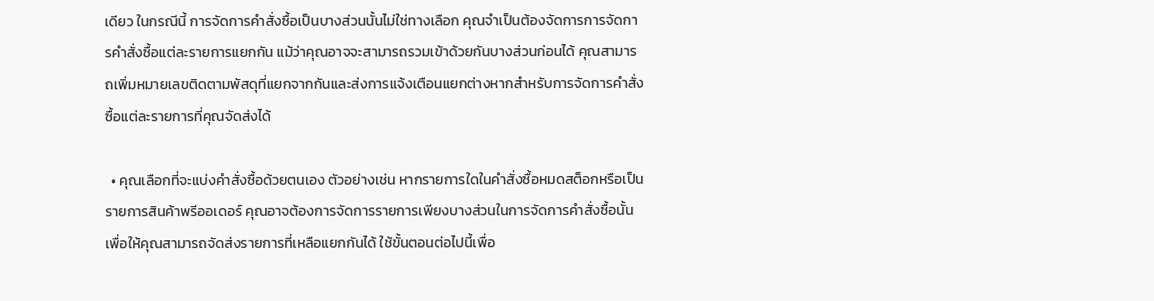เดียว ในกรณีนี้ การจัดการคำสั่งซื้อเป็นบางส่วนนั้นไม่ใช่ทางเลือก คุณจำเป็นต้องจัดการการจัดการคำสั่งซื้อแต่ละรายการแยกกัน แม้ว่าคุณอาจจะสามารถรวมเข้าด้วยกันบางส่วนก่อนได้ คุณสามารถเพิ่มหมายเลขติดตามพัสดุที่แยกจากกันและส่งการแจ้งเตือนแยกต่างหากสำหรับการจัดการคำสั่งซื้อแต่ละรายการที่คุณจัดส่งได้

  • คุณเลือกที่จะแบ่งคำสั่งซื้อด้วยตนเอง ตัวอย่างเช่น หากรายการใดในคำสั่งซื้อหมดสต็อกหรือเป็นรายการสินค้าพรีออเดอร์ คุณอาจต้องการจัดการรายการเพียงบางส่วนในการจัดการคำสั่งซื้อนั้น เพื่อให้คุณสามารถจัดส่งรายการที่เหลือแยกกันได้ ใช้ขั้นตอนต่อไปนี้เพื่อ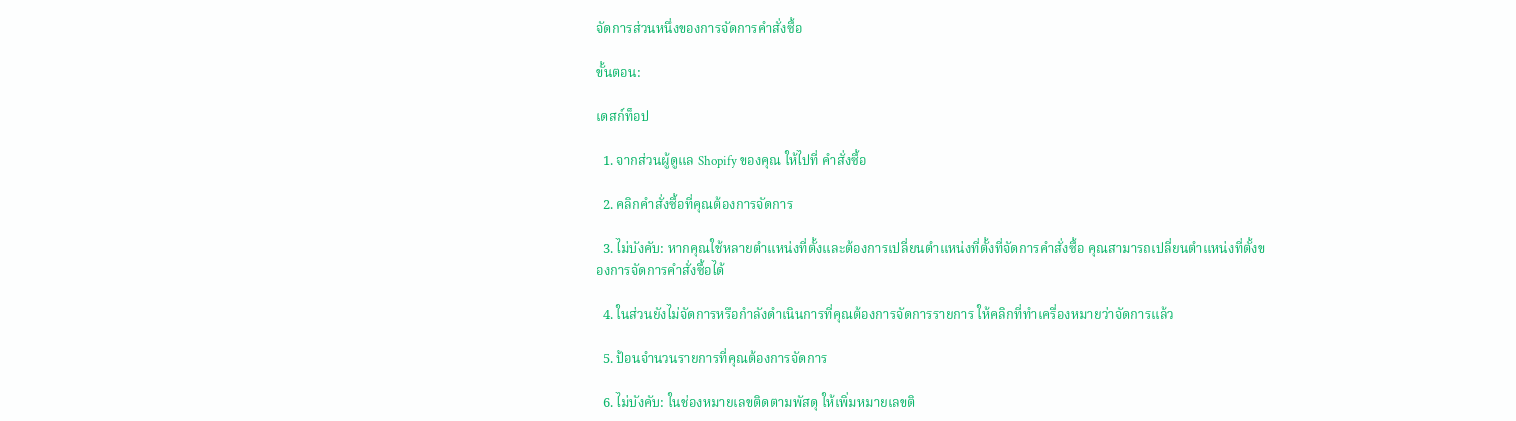จัดการส่วนหนึ่งของการจัดการคำสั่งซื้อ

ขั้นตอน:

เดสก์ท็อป

  1. จากส่วนผู้ดูแล Shopify ของคุณ ให้ไปที่ คำสั่งซื้อ

  2. คลิกคำสั่งซื้อที่คุณต้องการจัดการ

  3. ไม่บังคับ: หากคุณใช้หลายตำแหน่งที่ตั้งและต้องการเปลี่ยนตำแหน่งที่ตั้งที่จัดการคำสั่งซื้อ คุณสามารถเปลี่ยนตำแหน่งที่ตั้งของการจัดการคำสั่งซื้อได้

  4. ในส่วนยังไม่จัดการหรือกำลังดำเนินการที่คุณต้องการจัดการรายการ ให้คลิกที่ทำเครื่องหมายว่าจัดการแล้ว

  5. ป้อนจำนวนรายการที่คุณต้องการจัดการ

  6. ไม่บังคับ: ในช่องหมายเลขติดตามพัสดุ ให้เพิ่มหมายเลขติ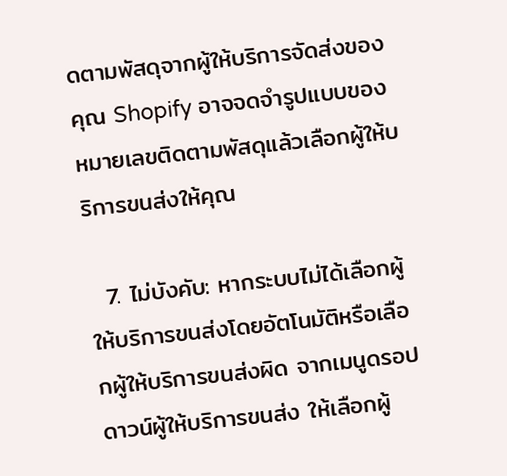ดตามพัสดุจากผู้ให้บริการจัดส่งของคุณ Shopify อาจจดจำรูปแบบของหมายเลขติดตามพัสดุแล้วเลือกผู้ให้บริการขนส่งให้คุณ

  7. ไม่บังคับ: หากระบบไม่ได้เลือกผู้ให้บริการขนส่งโดยอัตโนมัติหรือเลือกผู้ให้บริการขนส่งผิด จากเมนูดรอปดาวน์ผู้ให้บริการขนส่ง ให้เลือกผู้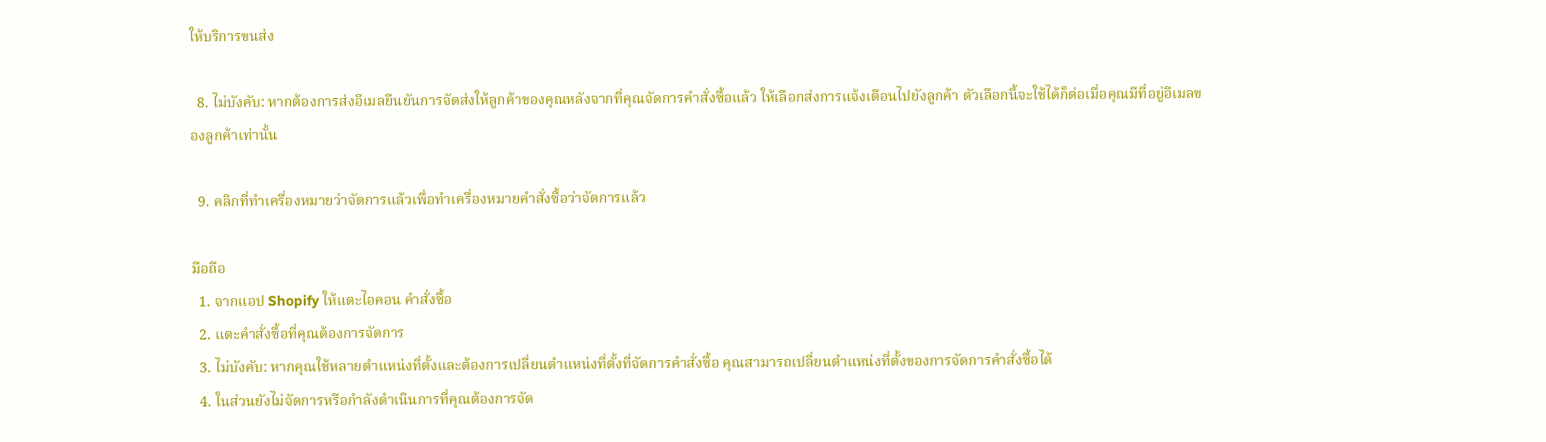ให้บริการขนส่ง

  8. ไม่บังคับ: หากต้องการส่งอีเมลยืนยันการจัดส่งให้ลูกค้าของคุณหลังจากที่คุณจัดการคำสั่งซื้อแล้ว ให้เลือกส่งการแจ้งเตือนไปยังลูกค้า ตัวเลือกนี้จะใช้ได้ก็ต่อเมื่อคุณมีที่อยู่อีเมลของลูกค้าเท่านั้น

  9. คลิกที่ทำเครื่องหมายว่าจัดการแล้วเพื่อทำเครื่องหมายคำสั่งซื้อว่าจัดการแล้ว

มือถือ
  1. จากแอป Shopify ให้แตะไอคอน คำสั่งซื้อ
  2. แตะคำสั่งซื้อที่คุณต้องการจัดการ
  3. ไม่บังคับ: หากคุณใช้หลายตำแหน่งที่ตั้งและต้องการเปลี่ยนตำแหน่งที่ตั้งที่จัดการคำสั่งซื้อ คุณสามารถเปลี่ยนตำแหน่งที่ตั้งของการจัดการคำสั่งซื้อได้
  4. ในส่วนยังไม่จัดการหรือกำลังดำเนินการที่คุณต้องการจัด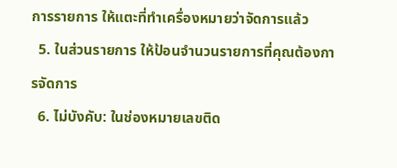การรายการ ให้แตะที่ทำเครื่องหมายว่าจัดการแล้ว
  5. ในส่วนรายการ ให้ป้อนจำนวนรายการที่คุณต้องการจัดการ
  6. ไม่บังคับ: ในช่องหมายเลขติด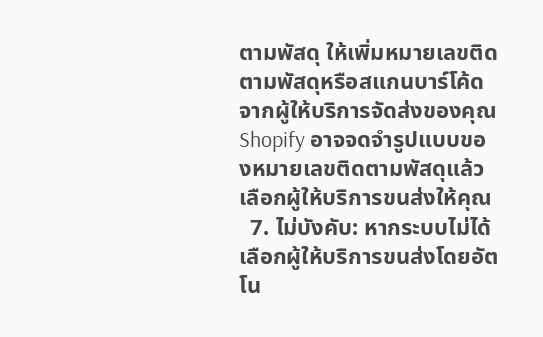ตามพัสดุ ให้เพิ่มหมายเลขติดตามพัสดุหรือสแกนบาร์โค้ดจากผู้ให้บริการจัดส่งของคุณ Shopify อาจจดจำรูปแบบของหมายเลขติดตามพัสดุแล้วเลือกผู้ให้บริการขนส่งให้คุณ
  7. ไม่บังคับ: หากระบบไม่ได้เลือกผู้ให้บริการขนส่งโดยอัตโน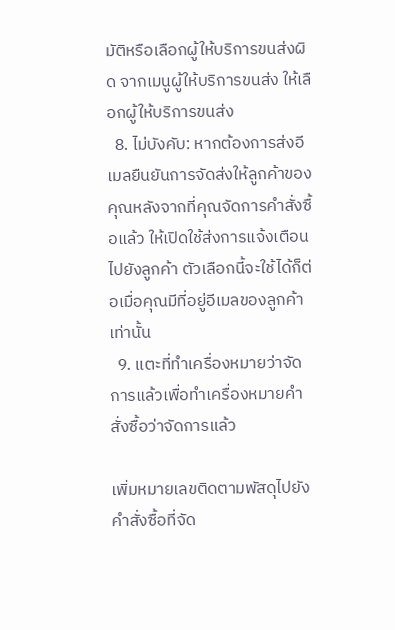มัติหรือเลือกผู้ให้บริการขนส่งผิด จากเมนูผู้ให้บริการขนส่ง ให้เลือกผู้ให้บริการขนส่ง
  8. ไม่บังคับ: หากต้องการส่งอีเมลยืนยันการจัดส่งให้ลูกค้าของคุณหลังจากที่คุณจัดการคำสั่งซื้อแล้ว ให้เปิดใช้ส่งการแจ้งเตือนไปยังลูกค้า ตัวเลือกนี้จะใช้ได้ก็ต่อเมื่อคุณมีที่อยู่อีเมลของลูกค้าเท่านั้น
  9. แตะที่ทำเครื่องหมายว่าจัดการแล้วเพื่อทำเครื่องหมายคำสั่งซื้อว่าจัดการแล้ว

เพิ่มหมายเลขติดตามพัสดุไปยังคำสั่งซื้อที่จัด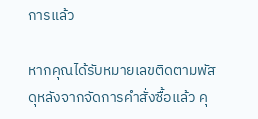การแล้ว

หากคุณได้รับหมายเลขติดตามพัสดุหลังจากจัดการคำสั่งซื้อแล้ว คุ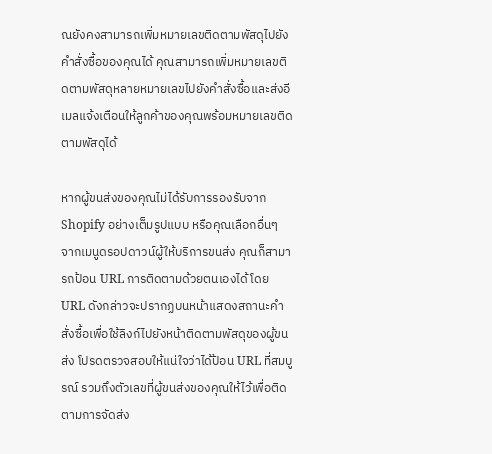ณยังคงสามารถเพิ่มหมายเลขติดตามพัสดุไปยังคำสั่งซื้อของคุณได้ คุณสามารถเพิ่มหมายเลขติดตามพัสดุหลายหมายเลขไปยังคำสั่งซื้อและส่งอีเมลแจ้งเตือนให้ลูกค้าของคุณพร้อมหมายเลขติดตามพัสดุได้

หากผู้ขนส่งของคุณไม่ได้รับการรองรับจาก Shopify อย่างเต็มรูปแบบ หรือคุณเลือกอื่นๆ จากเมนูดรอปดาวน์ผู้ให้บริการขนส่ง คุณก็สามารถป้อน URL การติดตามด้วยตนเองได้ โดย URL ดังกล่าวจะปรากฏบนหน้าแสดงสถานะคำสั่งซื้อเพื่อใช้ลิงก์ไปยังหน้าติดตามพัสดุของผู้ขนส่ง โปรดตรวจสอบให้แน่ใจว่าได้ป้อน URL ที่สมบูรณ์ รวมถึงตัวเลขที่ผู้ขนส่งของคุณให้ไว้เพื่อติดตามการจัดส่ง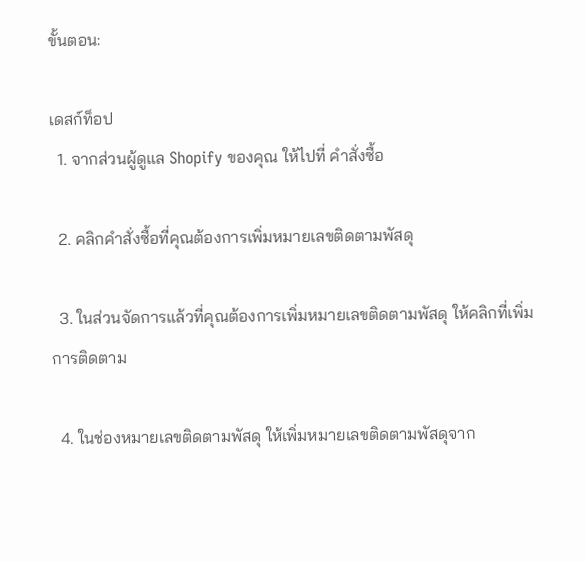ขั้นตอน:

เดสก์ท็อป
  1. จากส่วนผู้ดูแล Shopify ของคุณ ให้ไปที่ คำสั่งซื้อ

  2. คลิกคำสั่งซื้อที่คุณต้องการเพิ่มหมายเลขติดตามพัสดุ

  3. ในส่วนจัดการแล้วที่คุณต้องการเพิ่มหมายเลขติดตามพัสดุ ให้คลิกที่เพิ่มการติดตาม

  4. ในช่องหมายเลขติดตามพัสดุ ให้เพิ่มหมายเลขติดตามพัสดุจาก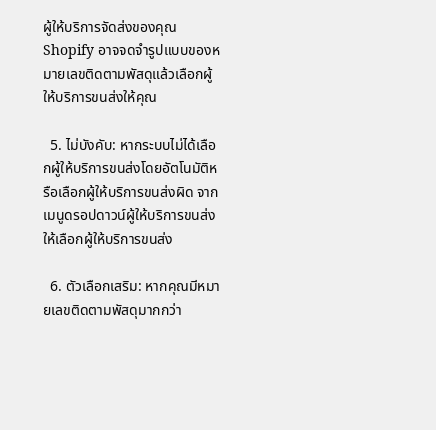ผู้ให้บริการจัดส่งของคุณ Shopify อาจจดจำรูปแบบของหมายเลขติดตามพัสดุแล้วเลือกผู้ให้บริการขนส่งให้คุณ

  5. ไม่บังคับ: หากระบบไม่ได้เลือกผู้ให้บริการขนส่งโดยอัตโนมัติหรือเลือกผู้ให้บริการขนส่งผิด จากเมนูดรอปดาวน์ผู้ให้บริการขนส่ง ให้เลือกผู้ให้บริการขนส่ง

  6. ตัวเลือกเสริม: หากคุณมีหมายเลขติดตามพัสดุมากกว่า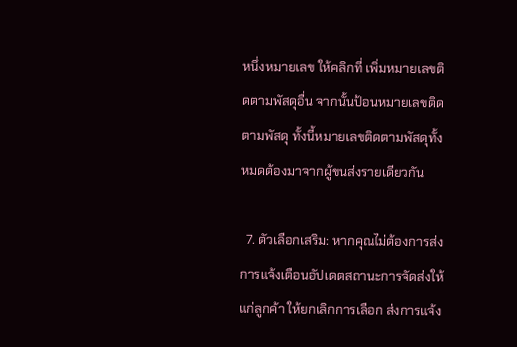หนึ่งหมายเลข ให้คลิกที่ เพิ่มหมายเลขติดตามพัสดุอื่น จากนั้นป้อนหมายเลขติดตามพัสดุ ทั้งนี้หมายเลขติดตามพัสดุทั้งหมดต้องมาจากผู้ขนส่งรายเดียวกัน

  7. ตัวเลือกเสริม: หากคุณไม่ต้องการส่งการแจ้งเตือนอัปเดตสถานะการจัดส่งให้แก่ลูกค้า ให้ยกเลิกการเลือก ส่งการแจ้ง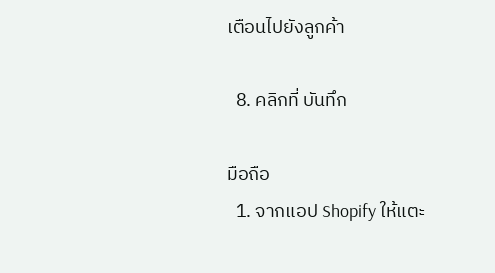เตือนไปยังลูกค้า

  8. คลิกที่ บันทึก

มือถือ
  1. จากแอป Shopify ให้แตะ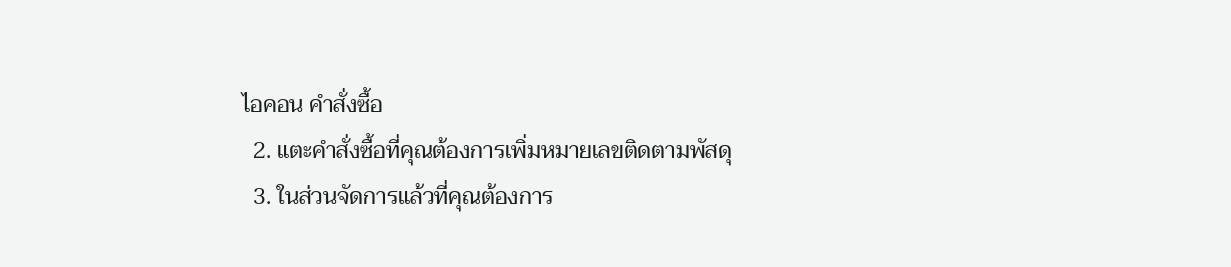ไอคอน คำสั่งซื้อ
  2. แตะคำสั่งซื้อที่คุณต้องการเพิ่มหมายเลขติดตามพัสดุ
  3. ในส่วนจัดการแล้วที่คุณต้องการ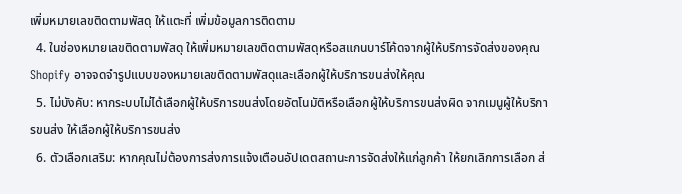เพิ่มหมายเลขติดตามพัสดุ ให้แตะที่ เพิ่มข้อมูลการติดตาม
  4. ในช่องหมายเลขติดตามพัสดุ ให้เพิ่มหมายเลขติดตามพัสดุหรือสแกนบาร์โค้ดจากผู้ให้บริการจัดส่งของคุณ Shopify อาจจดจำรูปแบบของหมายเลขติดตามพัสดุและเลือกผู้ให้บริการขนส่งให้คุณ
  5. ไม่บังคับ: หากระบบไม่ได้เลือกผู้ให้บริการขนส่งโดยอัตโนมัติหรือเลือกผู้ให้บริการขนส่งผิด จากเมนูผู้ให้บริการขนส่ง ให้เลือกผู้ให้บริการขนส่ง
  6. ตัวเลือกเสริม: หากคุณไม่ต้องการส่งการแจ้งเตือนอัปเดตสถานะการจัดส่งให้แก่ลูกค้า ให้ยกเลิกการเลือก ส่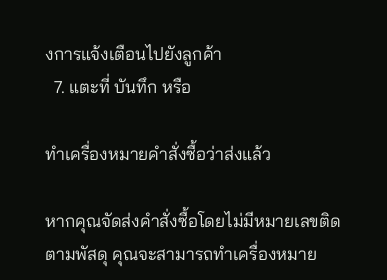งการแจ้งเตือนไปยังลูกค้า
  7. แตะที่ บันทึก หรือ

ทำเครื่องหมายคำสั่งซื้อว่าส่งแล้ว

หากคุณจัดส่งคำสั่งซื้อโดยไม่มีหมายเลขติดตามพัสดุ คุณจะสามารถทำเครื่องหมาย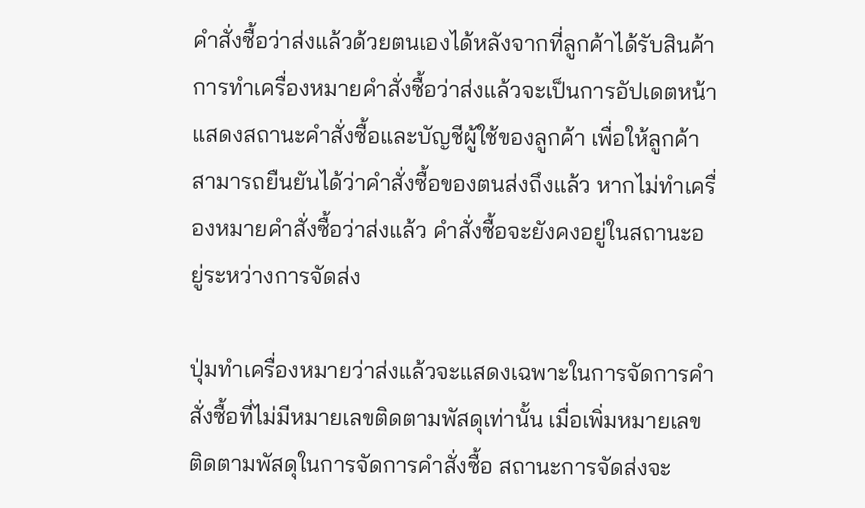คำสั่งซื้อว่าส่งแล้วด้วยตนเองได้หลังจากที่ลูกค้าได้รับสินค้า การทำเครื่องหมายคำสั่งซื้อว่าส่งแล้วจะเป็นการอัปเดตหน้าแสดงสถานะคำสั่งซื้อและบัญชีผู้ใช้ของลูกค้า เพื่อให้ลูกค้าสามารถยืนยันได้ว่าคำสั่งซื้อของตนส่งถึงแล้ว หากไม่ทำเครื่องหมายคำสั่งซื้อว่าส่งแล้ว คำสั่งซื้อจะยังคงอยู่ในสถานะอยู่ระหว่างการจัดส่ง

ปุ่มทำเครื่องหมายว่าส่งแล้วจะแสดงเฉพาะในการจัดการคำสั่งซื้อที่ไม่มีหมายเลขติดตามพัสดุเท่านั้น เมื่อเพิ่มหมายเลขติดตามพัสดุในการจัดการคำสั่งซื้อ สถานะการจัดส่งจะ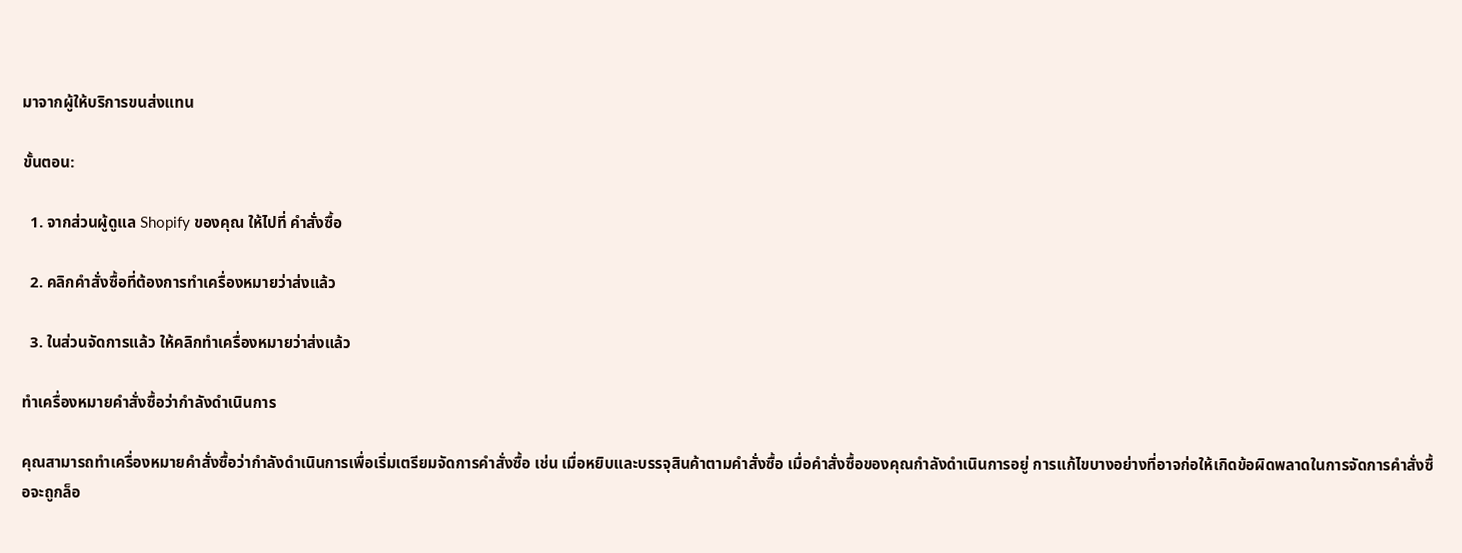มาจากผู้ให้บริการขนส่งแทน

ขั้นตอน:

  1. จากส่วนผู้ดูแล Shopify ของคุณ ให้ไปที่ คำสั่งซื้อ

  2. คลิกคำสั่งซื้อที่ต้องการทำเครื่องหมายว่าส่งแล้ว

  3. ในส่วนจัดการแล้ว ให้คลิกทำเครื่องหมายว่าส่งแล้ว

ทำเครื่องหมายคำสั่งซื้อว่ากำลังดำเนินการ

คุณสามารถทำเครื่องหมายคำสั่งซื้อว่ากำลังดำเนินการเพื่อเริ่มเตรียมจัดการคำสั่งซื้อ เช่น เมื่อหยิบและบรรจุสินค้าตามคำสั่งซื้อ เมื่อคำสั่งซื้อของคุณกำลังดำเนินการอยู่ การแก้ไขบางอย่างที่อาจก่อให้เกิดข้อผิดพลาดในการจัดการคำสั่งซื้อจะถูกล็อ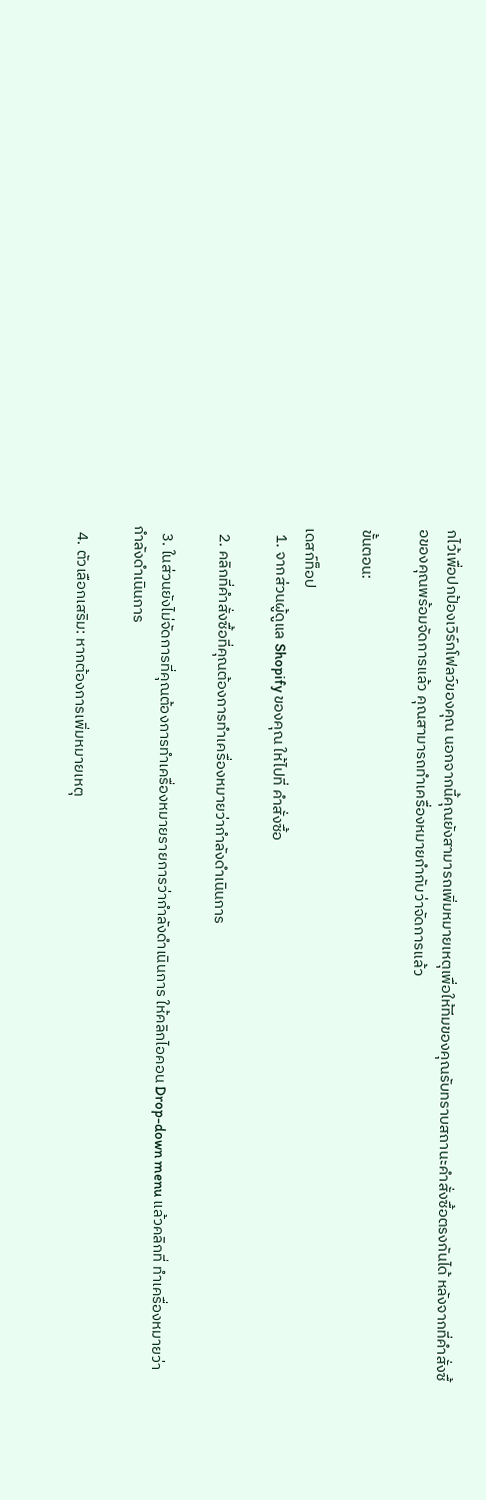กไว้เพื่อปกป้องเวิร์กโฟลว์ของคุณ นอกจากนี้คุณยังสามารถเพิ่มหมายเหตุเพื่อให้ทีมของคุณรับทราบสถานะคำสั่งซื้อตรงกันได้ หลังจากที่คำสั่งซื้อของคุณพร้อมจัดการแล้ว คุณสามารถทำเครื่องหมายกำกับว่าจัดการแล้ว

ขั้นตอน:

เดสก์ท็อป
  1. จากส่วนผู้ดูแล Shopify ของคุณ ให้ไปที่ คำสั่งซื้อ

  2. คลิกที่คำสั่งซื้อที่คุณต้องการทำเครื่องหมายว่ากำลังดำเนินการ

  3. ในส่วนยังไม่จัดการที่คุณต้องการทำเครื่องหมายรายการว่ากำลังดำเนินการ ให้คลิกไอคอน Drop-down menu แล้วคลิกที่ ทำเครื่องหมายว่ากำลังดำเนินการ

  4. ตัวเลือกเสริม: หากต้องการเพิ่มหมายเหตุ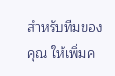สำหรับทีมของคุณ ให้เพิ่มค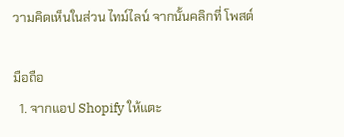วามคิดเห็นในส่วน ไทม์ไลน์ จากนั้นคลิกที่ โพสต์

มือถือ
  1. จากแอป Shopify ให้แตะ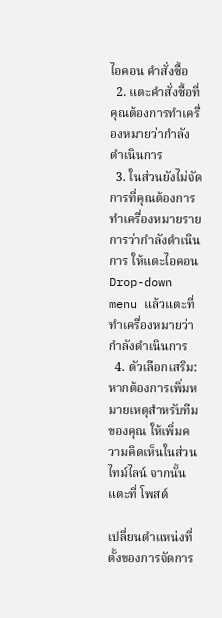ไอคอน คำสั่งซื้อ
  2. แตะคำสั่งซื้อที่คุณต้องการทำเครื่องหมายว่ากำลังดำเนินการ
  3. ในส่วนยังไม่จัดการที่คุณต้องการทำเครื่องหมายรายการว่ากำลังดำเนินการ ให้แตะไอคอน Drop-down menu แล้วแตะที่ ทำเครื่องหมายว่ากำลังดำเนินการ
  4. ตัวเลือกเสริม: หากต้องการเพิ่มหมายเหตุสำหรับทีมของคุณ ให้เพิ่มความคิดเห็นในส่วน ไทม์ไลน์ จากนั้นแตะที่ โพสต์

เปลี่ยนตำแหน่งที่ตั้งของการจัดการ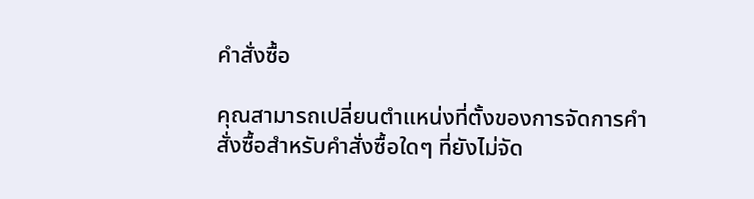คำสั่งซื้อ

คุณสามารถเปลี่ยนตำแหน่งที่ตั้งของการจัดการคำสั่งซื้อสำหรับคำสั่งซื้อใดๆ ที่ยังไม่จัด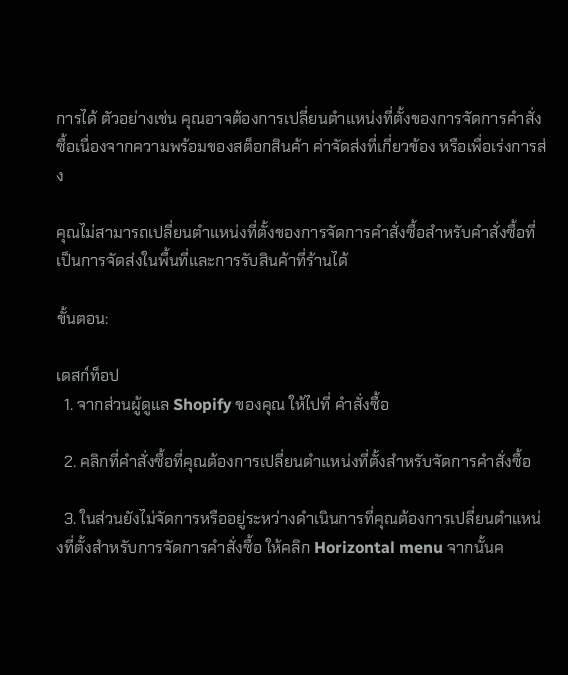การได้ ตัวอย่างเช่น คุณอาจต้องการเปลี่ยนตำแหน่งที่ตั้งของการจัดการคำสั่งซื้อเนื่องจากความพร้อมของสต็อกสินค้า ค่าจัดส่งที่เกี่ยวข้อง หรือเพื่อเร่งการส่ง

คุณไม่สามารถเปลี่ยนตำแหน่งที่ตั้งของการจัดการคำสั่งซื้อสำหรับคำสั่งซื้อที่เป็นการจัดส่งในพื้นที่และการรับสินค้าที่ร้านได้

ขั้นตอน:

เดสก์ท็อป
  1. จากส่วนผู้ดูแล Shopify ของคุณ ให้ไปที่ คำสั่งซื้อ

  2. คลิกที่คำสั่งซื้อที่คุณต้องการเปลี่ยนตำแหน่งที่ตั้งสำหรับจัดการคำสั่งซื้อ

  3. ในส่วนยังไม่จัดการหรืออยู่ระหว่างดำเนินการที่คุณต้องการเปลี่ยนตำแหน่งที่ตั้งสำหรับการจัดการคำสั่งซื้อ ให้คลิก Horizontal menu จากนั้นค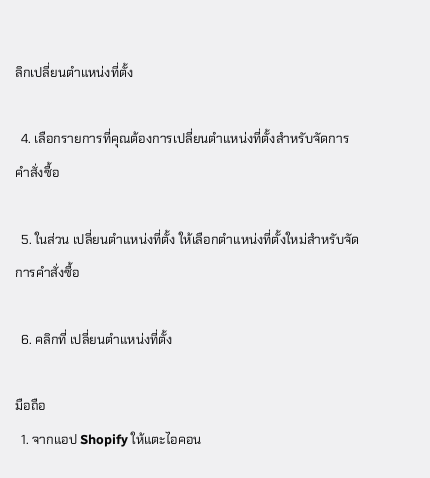ลิกเปลี่ยนตำแหน่งที่ตั้ง

  4. เลือกรายการที่คุณต้องการเปลี่ยนตำแหน่งที่ตั้งสำหรับจัดการคำสั่งซื้อ

  5. ในส่วน เปลี่ยนตำแหน่งที่ตั้ง ให้เลือกตำแหน่งที่ตั้งใหม่สำหรับจัดการคำสั่งซื้อ

  6. คลิกที่ เปลี่ยนตำแหน่งที่ตั้ง

มือถือ
  1. จากแอป Shopify ให้แตะไอคอน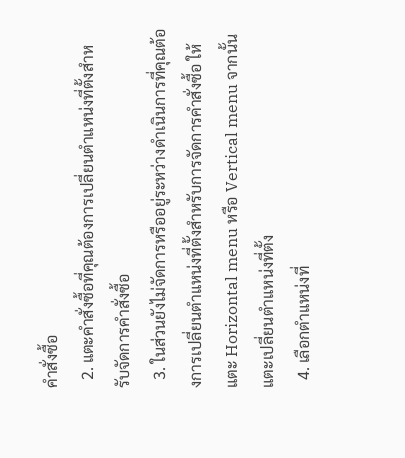คำสั่งซื้อ
  2. แตะคำสั่งซื้อที่คุณต้องการเปลี่ยนตำแหน่งที่ตั้งสำหรับจัดการคำสั่งซื้อ
  3. ในส่วนยังไม่จัดการหรืออยู่ระหว่างดำเนินการที่คุณต้องการเปลี่ยนตำแหน่งที่ตั้งสำหรับการจัดการคำสั่งซื้อ ให้แตะ Horizontal menu หรือ Vertical menu จากนั้นแตะเปลี่ยนตำแหน่งที่ตั้ง
  4. เลือกตำแหน่งที่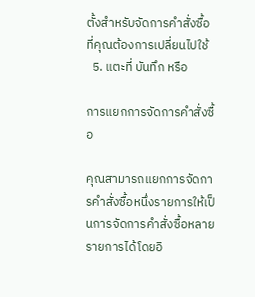ตั้งสำหรับจัดการคำสั่งซื้อที่คุณต้องการเปลี่ยนไปใช้
  5. แตะที่ บันทึก หรือ

การแยกการจัดการคำสั่งซื้อ

คุณสามารถแยกการจัดการคำสั่งซื้อหนึ่งรายการให้เป็นการจัดการคำสั่งซื้อหลายรายการได้โดยอิ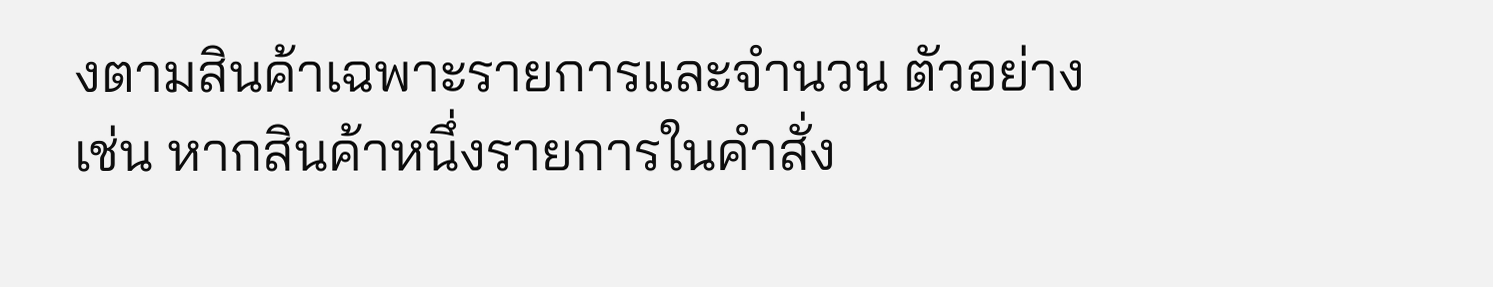งตามสินค้าเฉพาะรายการและจำนวน ตัวอย่างเช่น หากสินค้าหนึ่งรายการในคำสั่ง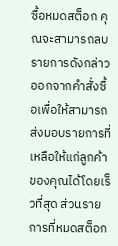ซื้อหมดสต็อก คุณจะสามารถลบรายการดังกล่าวออกจากคำสั่งซื้อเพื่อให้สามารถส่งมอบรายการที่เหลือให้แก่ลูกค้าของคุณได้โดยเร็วที่สุด ส่วนรายการที่หมดสต็อก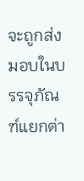จะถูกส่งมอบในบรรจุภัณฑ์แยกต่า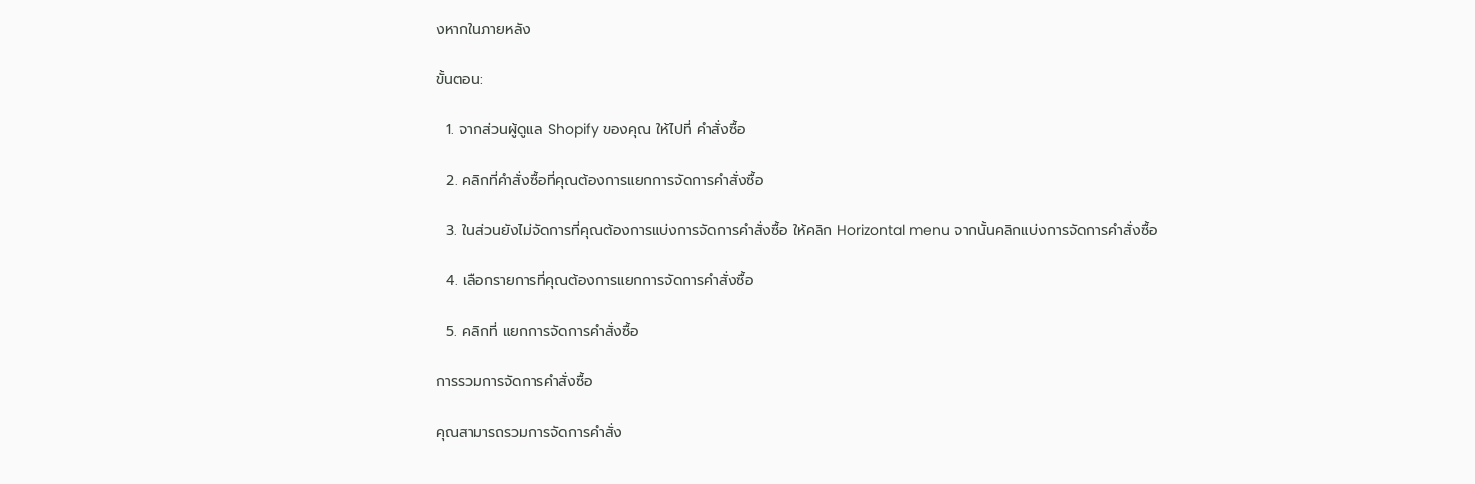งหากในภายหลัง

ขั้นตอน:

  1. จากส่วนผู้ดูแล Shopify ของคุณ ให้ไปที่ คำสั่งซื้อ

  2. คลิกที่คำสั่งซื้อที่คุณต้องการแยกการจัดการคำสั่งซื้อ

  3. ในส่วนยังไม่จัดการที่คุณต้องการแบ่งการจัดการคำสั่งซื้อ ให้คลิก Horizontal menu จากนั้นคลิกแบ่งการจัดการคำสั่งซื้อ

  4. เลือกรายการที่คุณต้องการแยกการจัดการคำสั่งซื้อ

  5. คลิกที่ แยกการจัดการคำสั่งซื้อ

การรวมการจัดการคำสั่งซื้อ

คุณสามารถรวมการจัดการคำสั่ง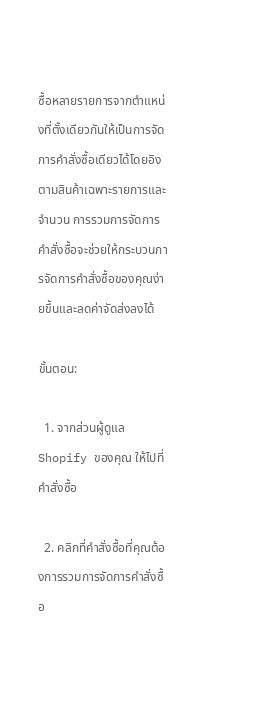ซื้อหลายรายการจากตำแหน่งที่ตั้งเดียวกันให้เป็นการจัดการคำสั่งซื้อเดียวได้โดยอิงตามสินค้าเฉพาะรายการและจำนวน การรวมการจัดการคำสั่งซื้อจะช่วยให้กระบวนการจัดการคำสั่งซื้อของคุณง่ายขึ้นและลดค่าจัดส่งลงได้

ขั้นตอน:

  1. จากส่วนผู้ดูแล Shopify ของคุณ ให้ไปที่ คำสั่งซื้อ

  2. คลิกที่คำสั่งซื้อที่คุณต้องการรวมการจัดการคำสั่งซื้อ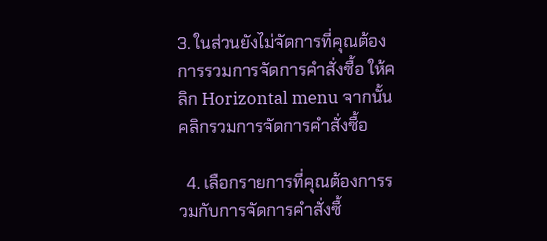3. ในส่วนยังไม่จัดการที่คุณต้องการรวมการจัดการคำสั่งซื้อ ให้คลิก Horizontal menu จากนั้นคลิกรวมการจัดการคำสั่งซื้อ

  4. เลือกรายการที่คุณต้องการรวมกับการจัดการคำสั่งซื้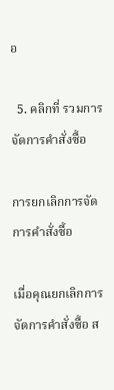อ

  5. คลิกที่ รวมการจัดการคำสั่งซื้อ

การยกเลิกการจัดการคำสั่งซื้อ

เมื่อคุณยกเลิกการจัดการคำสั่งซื้อ ส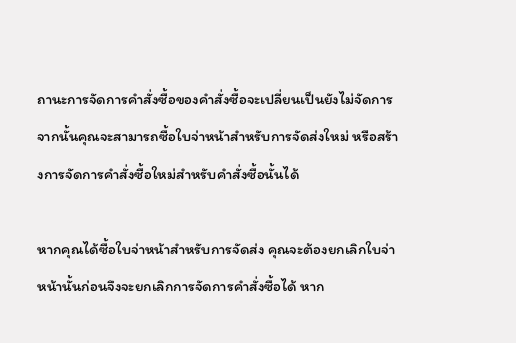ถานะการจัดการคำสั่งซื้อของคำสั่งซื้อจะเปลี่ยนเป็นยังไม่จัดการ จากนั้นคุณจะสามารถซื้อใบจ่าหน้าสำหรับการจัดส่งใหม่ หรือสร้างการจัดการคำสั่งซื้อใหม่สำหรับคำสั่งซื้อนั้นได้

หากคุณได้ซื้อใบจ่าหน้าสำหรับการจัดส่ง คุณจะต้องยกเลิกใบจ่าหน้านั้นก่อนจึงจะยกเลิกการจัดการคำสั่งซื้อได้ หาก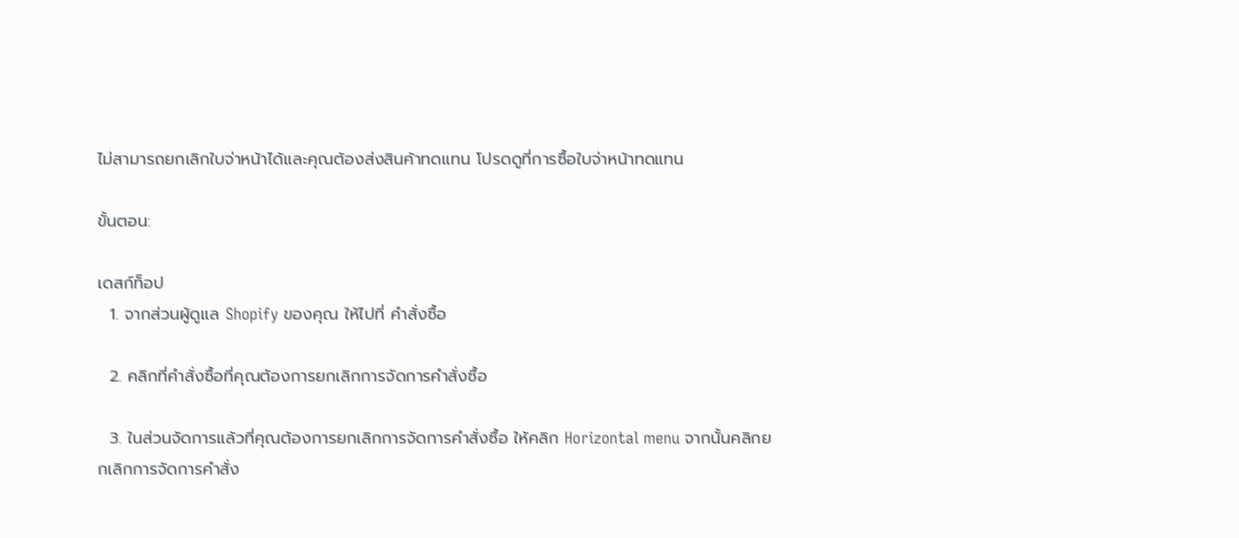ไม่สามารถยกเลิกใบจ่าหน้าได้และคุณต้องส่งสินค้าทดแทน โปรดดูที่การซื้อใบจ่าหน้าทดแทน

ขั้นตอน:

เดสก์ท็อป
  1. จากส่วนผู้ดูแล Shopify ของคุณ ให้ไปที่ คำสั่งซื้อ

  2. คลิกที่คำสั่งซื้อที่คุณต้องการยกเลิกการจัดการคำสั่งซื้อ

  3. ในส่วนจัดการแล้วที่คุณต้องการยกเลิกการจัดการคำสั่งซื้อ ให้คลิก Horizontal menu จากนั้นคลิกยกเลิกการจัดการคำสั่ง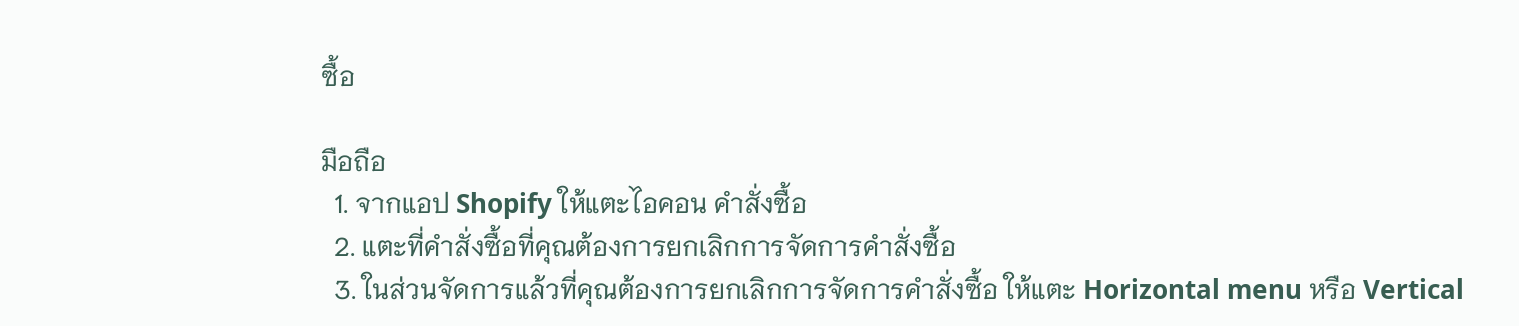ซื้อ

มือถือ
  1. จากแอป Shopify ให้แตะไอคอน คำสั่งซื้อ
  2. แตะที่คำสั่งซื้อที่คุณต้องการยกเลิกการจัดการคำสั่งซื้อ
  3. ในส่วนจัดการแล้วที่คุณต้องการยกเลิกการจัดการคำสั่งซื้อ ให้แตะ Horizontal menu หรือ Vertical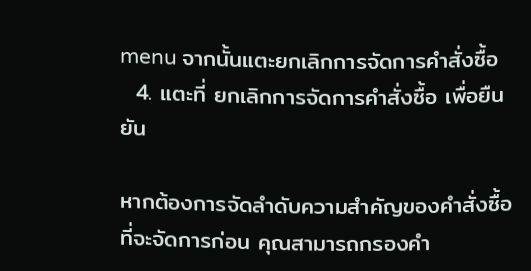menu จากนั้นแตะยกเลิกการจัดการคำสั่งซื้อ
  4. แตะที่ ยกเลิกการจัดการคำสั่งซื้อ เพื่อยืนยัน

หากต้องการจัดลำดับความสำคัญของคำสั่งซื้อที่จะจัดการก่อน คุณสามารถกรองคำ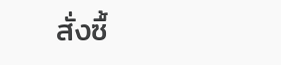สั่งซื้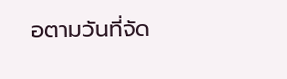อตามวันที่จัด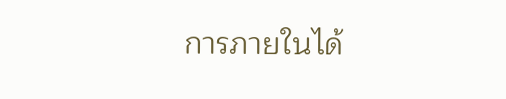การภายในได้